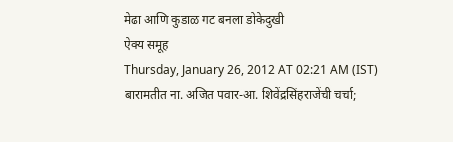मेढा आणि कुडाळ गट बनला डोकेदुखी
ऐक्य समूह
Thursday, January 26, 2012 AT 02:21 AM (IST)
बारामतीत ना. अजित पवार-आ. शिवेंद्रसिंहराजेंची चर्चा;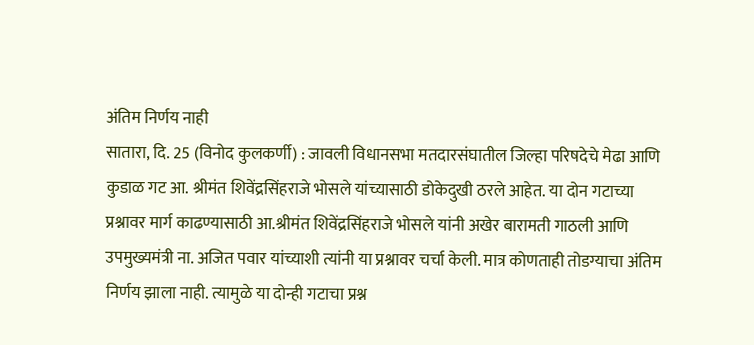अंतिम निर्णय नाही
सातारा, दि. 25 (विनोद कुलकर्णी) : जावली विधानसभा मतदारसंघातील जिल्हा परिषदेचे मेढा आणि कुडाळ गट आ. श्रीमंत शिवेंद्रसिंहराजे भोसले यांच्यासाठी डोकेदुखी ठरले आहेत. या दोन गटाच्या प्रश्नावर मार्ग काढण्यासाठी आ.श्रीमंत शिवेंद्रसिंहराजे भोसले यांनी अखेर बारामती गाठली आणि उपमुख्यमंत्री ना. अजित पवार यांच्याशी त्यांनी या प्रश्नावर चर्चा केली. मात्र कोणताही तोडग्याचा अंतिम निर्णय झाला नाही. त्यामुळे या दोन्ही गटाचा प्रश्न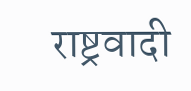राष्ट्रवादी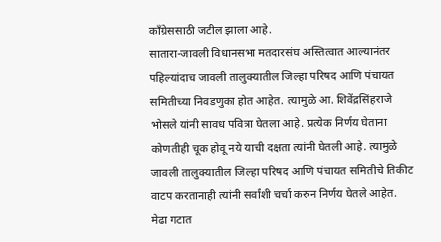कॉंग्रेससाठी जटील झाला आहे.
सातारा-जावली विधानसभा मतदारसंघ अस्तित्वात आल्यानंतर पहिल्यांदाच जावली तालुक्यातील जिल्हा परिषद आणि पंचायत समितीच्या निवडणुका होत आहेत. त्यामुळे आ. शिवेंद्रसिंहराजे भोसले यांनी सावध पवित्रा घेतला आहे. प्रत्येक निर्णय घेताना कोणतीही चूक होवू नये याची दक्षता त्यांनी घेतली आहे. त्यामुळे जावली तालुक्यातील जिल्हा परिषद आणि पंचायत समितीचे तिकीट वाटप करतानाही त्यांनी सर्वांशी चर्चा करुन निर्णय घेतले आहेत. मेढा गटात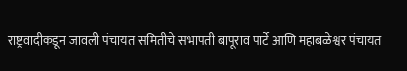राष्ट्रवादीकडून जावली पंचायत समितीचे सभापती बापूराव पार्टे आणि महाबळेश्वर पंचायत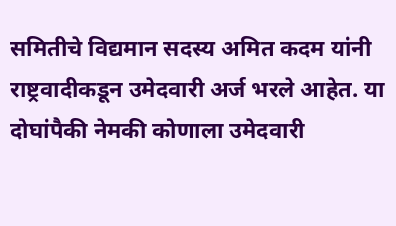समितीचे विद्यमान सदस्य अमित कदम यांनी राष्ट्रवादीकडून उमेदवारी अर्ज भरले आहेत. या दोघांपैकी नेमकी कोणाला उमेदवारी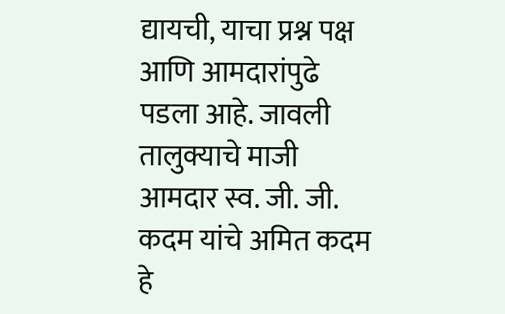द्यायची, याचा प्रश्न पक्ष आणि आमदारांपुढे पडला आहे. जावली तालुक्याचे माजी आमदार स्व. जी. जी. कदम यांचे अमित कदम हे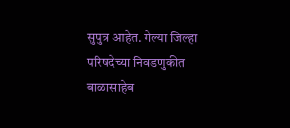सुपुत्र आहेत. गेल्या जिल्हा परिषदेच्या निवडणुकीत बाळासाहेब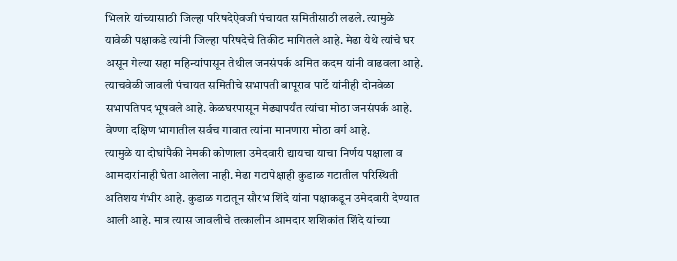भिलारे यांच्यासाठी जिल्हा परिषदेऐवजी पंचायत समितीसाठी लढले. त्यामुळे यावेळी पक्षाकडे त्यांनी जिल्हा परिषदेचे तिकीट मागितले आहे. मेढा येथे त्यांचे घर असून गेल्या सहा महिन्यांपासून तेथील जनसंपर्क अमित कदम यांनी वाढवला आहे. त्याचवेळी जावली पंचायत समितीचे सभापती बापूराव पार्टे यांनीही दोनवेळा सभापतिपद भूषवले आहे. केळघरपासून मेढ्यापर्यंत त्यांचा मोठा जनसंपर्क आहे. वेण्णा दक्षिण भागातील सर्वच गावात त्यांना मानणारा मोठा वर्ग आहे.
त्यामुळे या दोघांपैकी नेमकी कोणाला उमेदवारी द्यायचा याचा निर्णय पक्षाला व आमदारांनाही घेता आलेला नाही. मेढा गटापेक्षाही कुडाळ गटातील परिस्थिती अतिशय गंभीर आहे. कुडाळ गटातून सौरभ शिंदे यांना पक्षाकडून उमेदवारी देण्यात आली आहे. मात्र त्यास जावलीचे तत्कालीन आमदार शशिकांत शिंदे यांच्या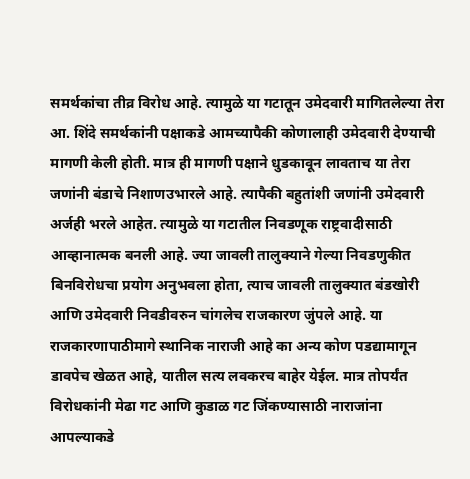समर्थकांचा तीव्र विरोध आहे. त्यामुळे या गटातून उमेदवारी मागितलेल्या तेरा आ. शिंदे समर्थकांनी पक्षाकडे आमच्यापैकी कोणालाही उमेदवारी देण्याची मागणी केली होती. मात्र ही मागणी पक्षाने धुडकावून लावताच या तेरा जणांनी बंडाचे निशाणउभारले आहे. त्यापैकी बहुतांशी जणांनी उमेदवारी अर्जही भरले आहेत. त्यामुळे या गटातील निवडणूक राष्ट्रवादीसाठी आव्हानात्मक बनली आहे. ज्या जावली तालुक्याने गेल्या निवडणुकीत बिनविरोधचा प्रयोग अनुभवला होता, त्याच जावली तालुक्यात बंडखोरी आणि उमेदवारी निवडीवरुन चांगलेच राजकारण जुंपले आहे. या राजकारणापाठीमागे स्थानिक नाराजी आहे का अन्य कोण पडद्यामागून डावपेच खेळत आहे, यातील सत्य लवकरच बाहेर येईल. मात्र तोपर्यंत विरोधकांनी मेढा गट आणि कुडाळ गट जिंकण्यासाठी नाराजांना आपल्याकडे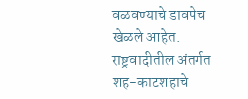वळवण्याचे डावपेच खेळले आहेत. राष्ट्रवादीतील अंतर्गत शह-काटशहाचे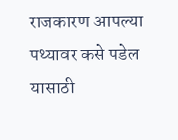राजकारण आपल्या पथ्यावर कसे पडेल यासाठी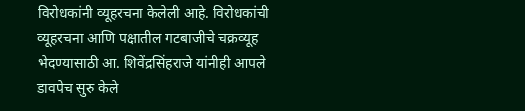विरोधकांनी व्यूहरचना केलेली आहे. विरोधकांची व्यूहरचना आणि पक्षातील गटबाजीचे चक्रव्यूह भेदण्यासाठी आ. शिवेंद्रसिंहराजे यांनीही आपले डावपेच सुरु केले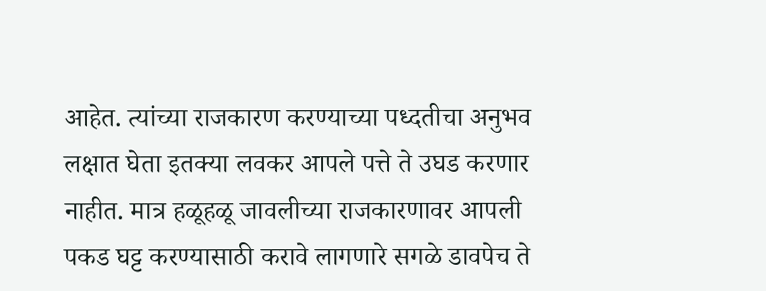आहेत. त्यांच्या राजकारण करण्याच्या पध्दतीचा अनुभव लक्षात घेता इतक्या लवकर आपले पत्ते ते उघड करणार नाहीत. मात्र हळूहळू जावलीच्या राजकारणावर आपली पकड घट्ट करण्यासाठी करावे लागणारे सगळे डावपेच ते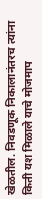खेळतील. निवडणूक निकालानंतरच त्यांना किती यश मिळाले याचे मोजमाप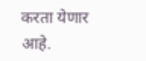करता येणार आहे.